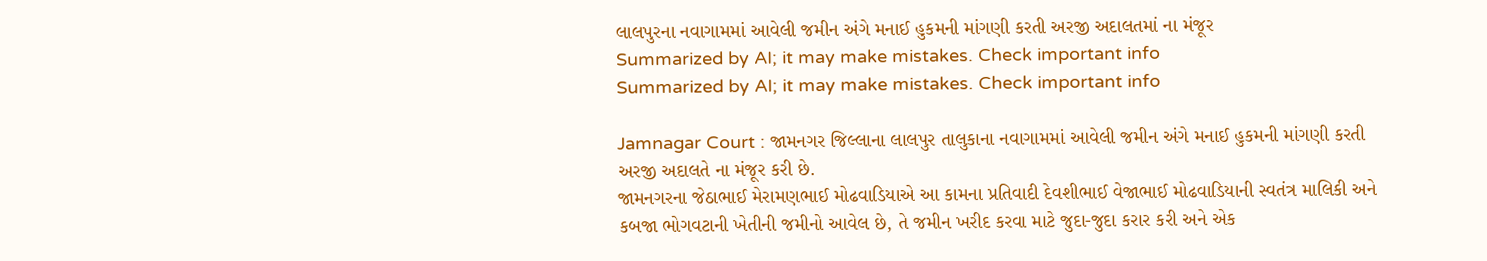લાલપુરના નવાગામમાં આવેલી જમીન અંગે મનાઈ હુકમની માંગણી કરતી અરજી અદાલતમાં ના મંજૂર
Summarized by AI; it may make mistakes. Check important info
Summarized by AI; it may make mistakes. Check important info

Jamnagar Court : જામનગર જિલ્લાના લાલપુર તાલુકાના નવાગામમાં આવેલી જમીન અંગે મનાઈ હુકમની માંગણી કરતી અરજી અદાલતે ના મંજૂર કરી છે.
જામનગરના જેઠાભાઈ મેરામણભાઈ મોઢવાડિયાએ આ કામના પ્રતિવાદી દેવશીભાઈ વેજાભાઈ મોઢવાડિયાની સ્વતંત્ર માલિકી અને કબજા ભોગવટાની ખેતીની જમીનો આવેલ છે, તે જમીન ખરીદ કરવા માટે જુદા-જુદા કરાર કરી અને એક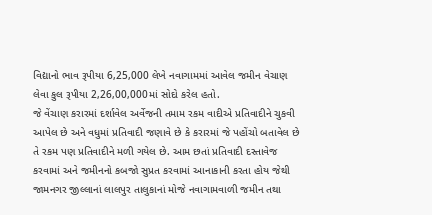વિદ્યાનો ભાવ રૂપીયા 6,25,000 લેખે નવાગામમાં આવેલ જમીન વેચાણ લેવા કુલ રૂપીયા 2,26,00,000માં સોદો કરેલ હતો.
જે વેંચાણ કરારમાં દર્શાવેલ અર્વેજની તમામ રકમ વાદીએ પ્રતિવાદીને ચુકવી આપેલ છે અને વધુમાં પ્રતિવાદી જણાવે છે કે કરારમાં જે પહોંચો બતાવેલ છે તે રકમ પણ પ્રતિવાદીને મળી ગયેલ છે. આમ છતાં પ્રતિવાદી દસ્તાવેજ કરવામાં અને જમીનનો કબજો સુપ્રત કરવામાં આનાકાની કરતા હોય જેથી જામનગર જીલ્લાનાં લાલપુર તાલુકાનાં મોજે નવાગામવાળી જમીન તથા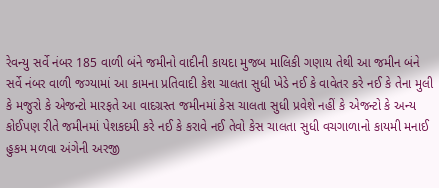રેવન્યુ સર્વે નંબર 185 વાળી બંને જમીનો વાદીની કાયદા મુજબ માલિકી ગણાય તેથી આ જમીન બંને સર્વે નંબર વાળી જગ્યામાં આ કામના પ્રતિવાદી કેશ ચાલતા સુધી ખેડે નઈ કે વાવેતર કરે નઈ કે તેના મુલી કે મજુરો કે એજન્ટો મારફતે આ વાદગ્રસ્ત જમીનમાં કેસ ચાલતા સુધી પ્રવેશે નહીં કે એજન્ટો કે અન્ય કોઈપણ રીતે જમીનમાં પેશકદમી કરે નઈ કે કરાવે નઈ તેવો કેસ ચાલતા સુધી વચગાળાનો કાયમી મનાઈ હુકમ મળવા અંગેની અરજી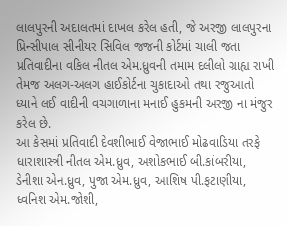લાલપુરની અદાલતમાં દાખલ કરેલ હતી, જે અરજી લાલપુરના પ્રિન્સીપાલ સીનીયર સિવિલ જજની કોર્ટમાં ચાલી જતા પ્રતિવાદીના વકિલ નીતલ એમ.ધ્રુવની તમામ દલીલો ગ્રાહ્ય રાખી તેમજ અલગ-અલગ હાઈકોર્ટના ચુકાદાઓ તથા રજુઆતો ધ્યાને લઈ વાદીની વચગાળાના મનાઈ હુકમની અરજી ના મંજુર કરેલ છે.
આ કેસમાં પ્રતિવાદી દેવશીભાઈ વેજાભાઈ મોઢવાડિયા તરફે ધારાશાસ્ત્રી નીતલ એમ.ધ્રુવ, અશોકભાઈ બી.કાંબરીયા, ડેનીશા એન.ધ્રુવ, પુજા એમ.ધ્રુવ, આશિષ પી.ફટાણીયા, ધ્વનિશ એમ.જોશી,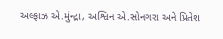અલ્ફાઝ એ.મુંન્દ્રા, અશ્વિન એ.સોનગરા અને પ્રિતેશ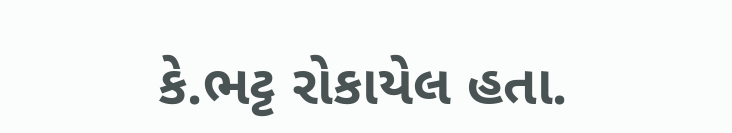કે.ભટ્ટ રોકાયેલ હતા.